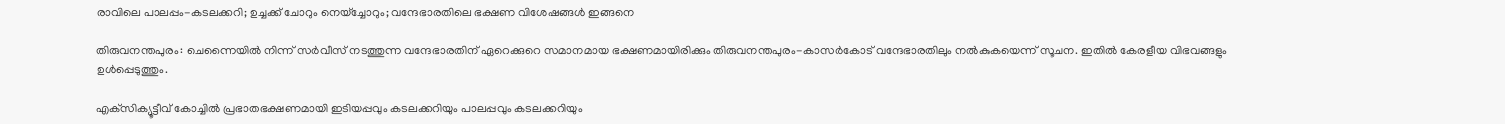രാവിലെ പാലപ്പം-കടലക്കറി; ഉച്ചക്ക് ചോറും നെയ്‌ച്ചോറും; വന്ദേഭാരതിലെ ഭക്ഷണ വിശേഷങ്ങള്‍ ഇങ്ങനെ

തിരുവനന്തപുരം: ചെന്നൈയില്‍ നിന്ന് സര്‍വീസ് നടത്തുന്ന വന്ദേഭാരതിന് ഏറെക്കുറെ സമാനമായ ഭക്ഷണമായിരിക്കും തിരുവനന്തപുരം-കാസര്‍കോട് വന്ദേഭാരതിലും നല്‍കുകയെന്ന് സൂചന. ഇതില്‍ കേരളീയ വിഭവങ്ങളും ഉള്‍പ്പെടുത്തും.

എക്‌സിക്യൂട്ടീവ് കോച്ചില്‍ പ്രഭാതഭക്ഷണമായി ഇടിയപ്പവും കടലക്കറിയും പാലപ്പവും കടലക്കറിയും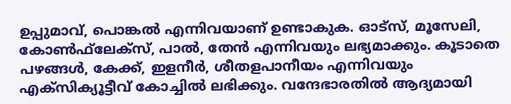ഉപ്പുമാവ്, പൊങ്കല്‍ എന്നിവയാണ് ഉണ്ടാകുക. ഓട്‌സ്, മൂസേലി, കോണ്‍ഫ്‌ലേക്‌സ്, പാല്‍, തേന്‍ എന്നിവയും ലഭ്യമാക്കും. കൂടാതെ പഴങ്ങള്‍, കേക്ക്, ഇളനീര്‍, ശീതളപാനീയം എന്നിവയും എക്‌സിക്യൂട്ടീവ് കോച്ചില്‍ ലഭിക്കും. വന്ദേഭാരതില്‍ ആദ്യമായി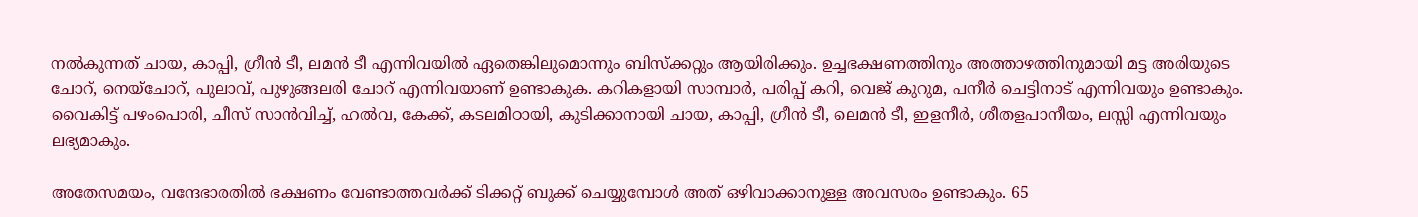നല്‍കുന്നത് ചായ, കാപ്പി, ഗ്രീന്‍ ടീ, ലമന്‍ ടീ എന്നിവയില്‍ ഏതെങ്കിലുമൊന്നും ബിസ്‌ക്കറ്റും ആയിരിക്കും. ഉച്ചഭക്ഷണത്തിനും അത്താഴത്തിനുമായി മട്ട അരിയുടെ ചോറ്, നെയ്‌ചോറ്, പുലാവ്, പുഴുങ്ങലരി ചോറ് എന്നിവയാണ് ഉണ്ടാകുക. കറികളായി സാമ്പാര്‍, പരിപ്പ് കറി, വെജ് കുറുമ, പനീര്‍ ചെട്ടിനാട് എന്നിവയും ഉണ്ടാകും. വൈകിട്ട് പഴംപൊരി, ചീസ് സാന്‍വിച്ച്, ഹല്‍വ, കേക്ക്, കടലമിഠായി, കുടിക്കാനായി ചായ, കാപ്പി, ഗ്രീന്‍ ടീ, ലെമന്‍ ടീ, ഇളനീര്‍, ശീതളപാനീയം, ലസ്സി എന്നിവയും ലഭ്യമാകും.

അതേസമയം, വന്ദേഭാരതില്‍ ഭക്ഷണം വേണ്ടാത്തവര്‍ക്ക് ടിക്കറ്റ് ബുക്ക് ചെയ്യുമ്പോള്‍ അത് ഒഴിവാക്കാനുള്ള അവസരം ഉണ്ടാകും. 65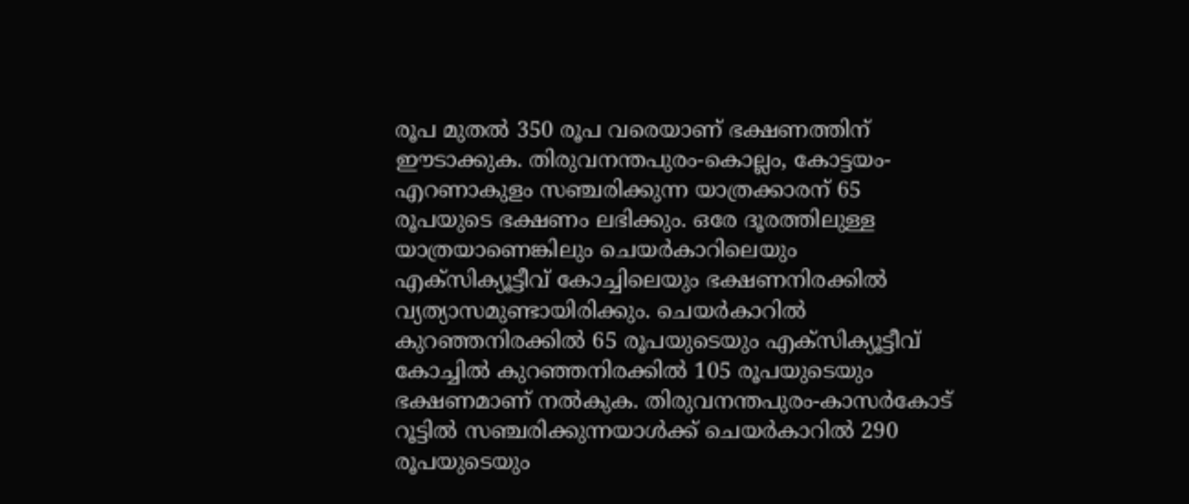രൂപ മുതല്‍ 350 രൂപ വരെയാണ് ഭക്ഷണത്തിന് ഈടാക്കുക. തിരുവനന്തപുരം-കൊല്ലം, കോട്ടയം-എറണാകുളം സഞ്ചരിക്കുന്ന യാത്രക്കാരന് 65 രൂപയുടെ ഭക്ഷണം ലഭിക്കും. ഒരേ ദൂരത്തിലുള്ള യാത്രയാണെങ്കിലും ചെയര്‍കാറിലെയും എക്‌സിക്യൂട്ടീവ് കോച്ചിലെയും ഭക്ഷണനിരക്കില്‍ വ്യത്യാസമുണ്ടായിരിക്കും. ചെയര്‍കാറില്‍ കുറഞ്ഞനിരക്കില്‍ 65 രൂപയുടെയും എക്‌സിക്യൂട്ടീവ് കോച്ചില്‍ കുറഞ്ഞനിരക്കില്‍ 105 രൂപയുടെയും ഭക്ഷണമാണ് നല്‍കുക. തിരുവനന്തപുരം-കാസര്‍കോട് റൂട്ടില്‍ സഞ്ചരിക്കുന്നയാള്‍ക്ക് ചെയര്‍കാറില്‍ 290 രൂപയുടെയും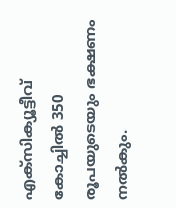എക്‌സിക്യൂട്ടീവ് കോച്ചില്‍ 350 രൂപയുടെയും ഭക്ഷണം നല്‍കും.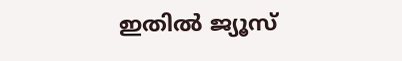ഇതില്‍ ജ്യൂസ്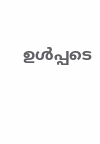ഉള്‍പ്പടെ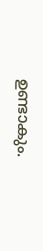ഉണ്ടാകും.